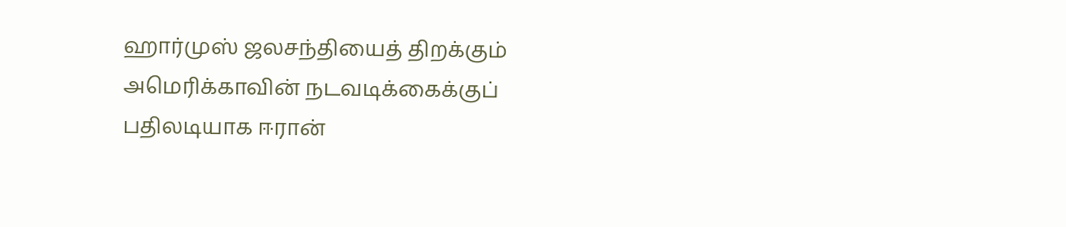ஹார்முஸ் ஜலசந்தியைத் திறக்கும் அமெரிக்காவின் நடவடிக்கைக்குப் பதிலடியாக ஈரான்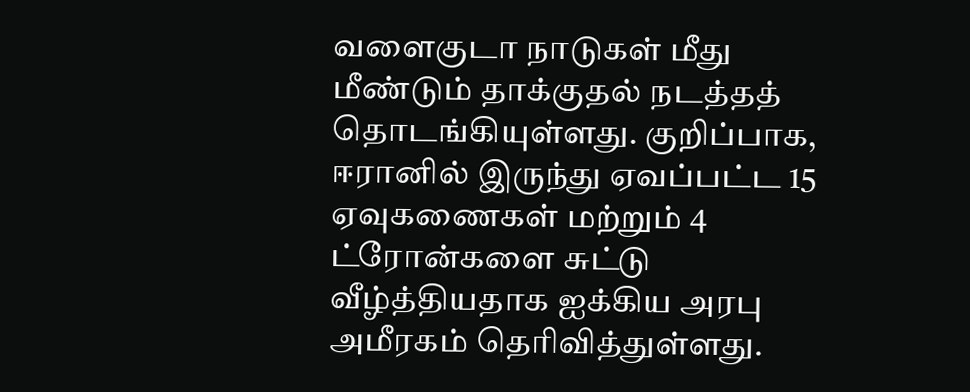வளைகுடா நாடுகள் மீது மீண்டும் தாக்குதல் நடத்தத் தொடங்கியுள்ளது. குறிப்பாக, ஈரானில் இருந்து ஏவப்பட்ட 15 ஏவுகணைகள் மற்றும் 4 ட்ரோன்களை சுட்டு வீழ்த்தியதாக ஐக்கிய அரபு அமீரகம் தெரிவித்துள்ளது.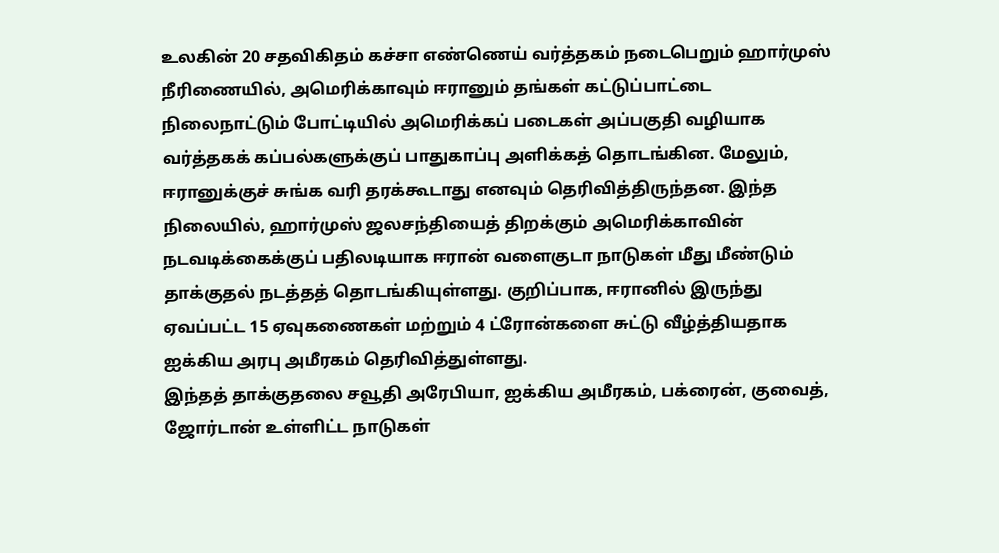உலகின் 20 சதவிகிதம் கச்சா எண்ணெய் வர்த்தகம் நடைபெறும் ஹார்முஸ் நீரிணையில், அமெரிக்காவும் ஈரானும் தங்கள் கட்டுப்பாட்டை நிலைநாட்டும் போட்டியில் அமெரிக்கப் படைகள் அப்பகுதி வழியாக வர்த்தகக் கப்பல்களுக்குப் பாதுகாப்பு அளிக்கத் தொடங்கின. மேலும், ஈரானுக்குச் சுங்க வரி தரக்கூடாது எனவும் தெரிவித்திருந்தன. இந்த நிலையில், ஹார்முஸ் ஜலசந்தியைத் திறக்கும் அமெரிக்காவின் நடவடிக்கைக்குப் பதிலடியாக ஈரான் வளைகுடா நாடுகள் மீது மீண்டும் தாக்குதல் நடத்தத் தொடங்கியுள்ளது. குறிப்பாக, ஈரானில் இருந்து ஏவப்பட்ட 15 ஏவுகணைகள் மற்றும் 4 ட்ரோன்களை சுட்டு வீழ்த்தியதாக ஐக்கிய அரபு அமீரகம் தெரிவித்துள்ளது.
இந்தத் தாக்குதலை சவூதி அரேபியா, ஐக்கிய அமீரகம், பக்ரைன், குவைத், ஜோர்டான் உள்ளிட்ட நாடுகள்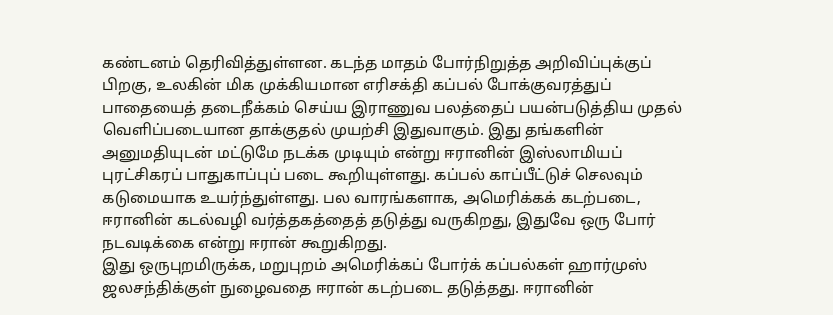கண்டனம் தெரிவித்துள்ளன. கடந்த மாதம் போர்நிறுத்த அறிவிப்புக்குப் பிறகு, உலகின் மிக முக்கியமான எரிசக்தி கப்பல் போக்குவரத்துப் பாதையைத் தடைநீக்கம் செய்ய இராணுவ பலத்தைப் பயன்படுத்திய முதல் வெளிப்படையான தாக்குதல் முயற்சி இதுவாகும். இது தங்களின் அனுமதியுடன் மட்டுமே நடக்க முடியும் என்று ஈரானின் இஸ்லாமியப் புரட்சிகரப் பாதுகாப்புப் படை கூறியுள்ளது. கப்பல் காப்பீட்டுச் செலவும் கடுமையாக உயர்ந்துள்ளது. பல வாரங்களாக, அமெரிக்கக் கடற்படை, ஈரானின் கடல்வழி வர்த்தகத்தைத் தடுத்து வருகிறது, இதுவே ஒரு போர் நடவடிக்கை என்று ஈரான் கூறுகிறது.
இது ஒருபுறமிருக்க, மறுபுறம் அமெரிக்கப் போர்க் கப்பல்கள் ஹார்முஸ் ஜலசந்திக்குள் நுழைவதை ஈரான் கடற்படை தடுத்தது. ஈரானின்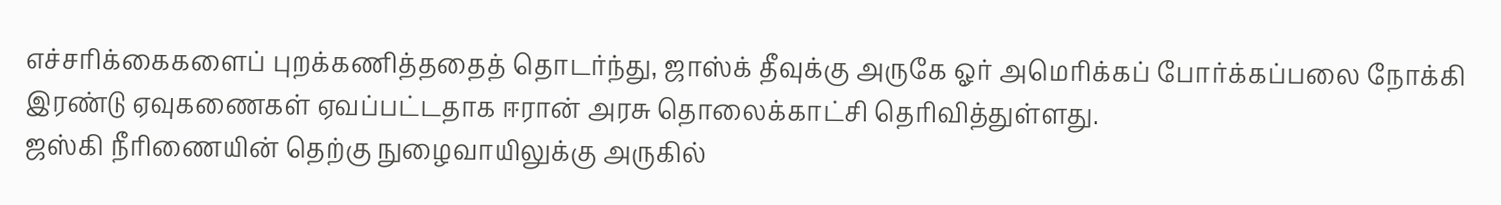எச்சரிக்கைகளைப் புறக்கணித்ததைத் தொடர்ந்து, ஜாஸ்க் தீவுக்கு அருகே ஓர் அமெரிக்கப் போர்க்கப்பலை நோக்கி இரண்டு ஏவுகணைகள் ஏவப்பட்டதாக ஈரான் அரசு தொலைக்காட்சி தெரிவித்துள்ளது.
ஜஸ்கி நீரிணையின் தெற்கு நுழைவாயிலுக்கு அருகில்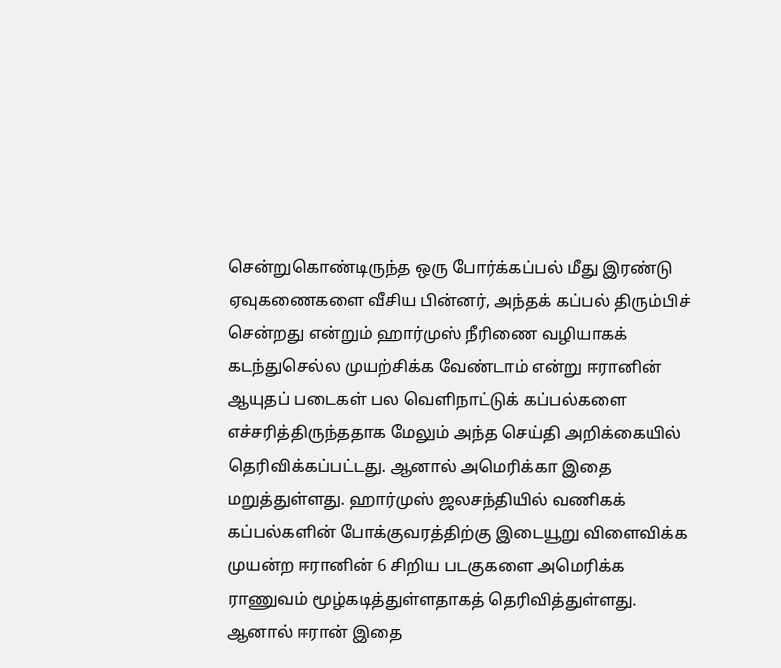சென்றுகொண்டிருந்த ஒரு போர்க்கப்பல் மீது இரண்டு ஏவுகணைகளை வீசிய பின்னர், அந்தக் கப்பல் திரும்பிச் சென்றது என்றும் ஹார்முஸ் நீரிணை வழியாகக் கடந்துசெல்ல முயற்சிக்க வேண்டாம் என்று ஈரானின் ஆயுதப் படைகள் பல வெளிநாட்டுக் கப்பல்களை எச்சரித்திருந்ததாக மேலும் அந்த செய்தி அறிக்கையில் தெரிவிக்கப்பட்டது. ஆனால் அமெரிக்கா இதை மறுத்துள்ளது. ஹார்முஸ் ஜலசந்தியில் வணிகக் கப்பல்களின் போக்குவரத்திற்கு இடையூறு விளைவிக்க முயன்ற ஈரானின் 6 சிறிய படகுகளை அமெரிக்க ராணுவம் மூழ்கடித்துள்ளதாகத் தெரிவித்துள்ளது. ஆனால் ஈரான் இதை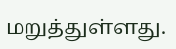மறுத்துள்ளது.